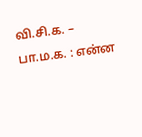வி.சி.க. – பா.ம.க. : என்ன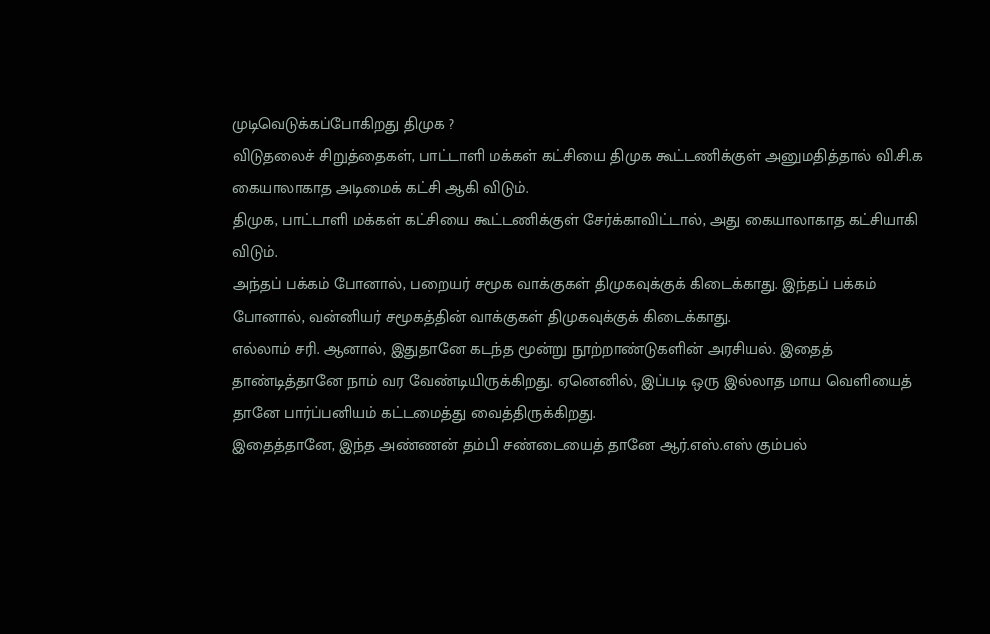முடிவெடுக்கப்போகிறது திமுக ?
விடுதலைச் சிறுத்தைகள், பாட்டாளி மக்கள் கட்சியை திமுக கூட்டணிக்குள் அனுமதித்தால் வி.சி.க கையாலாகாத அடிமைக் கட்சி ஆகி விடும்.
திமுக, பாட்டாளி மக்கள் கட்சியை கூட்டணிக்குள் சேர்க்காவிட்டால், அது கையாலாகாத கட்சியாகி விடும்.
அந்தப் பக்கம் போனால், பறையர் சமூக வாக்குகள் திமுகவுக்குக் கிடைக்காது. இந்தப் பக்கம் போனால், வன்னியர் சமூகத்தின் வாக்குகள் திமுகவுக்குக் கிடைக்காது.
எல்லாம் சரி. ஆனால், இதுதானே கடந்த மூன்று நூற்றாண்டுகளின் அரசியல். இதைத் தாண்டித்தானே நாம் வர வேண்டியிருக்கிறது. ஏனெனில், இப்படி ஒரு இல்லாத மாய வெளியைத் தானே பார்ப்பனியம் கட்டமைத்து வைத்திருக்கிறது.
இதைத்தானே, இந்த அண்ணன் தம்பி சண்டையைத் தானே ஆர்.எஸ்.எஸ் கும்பல்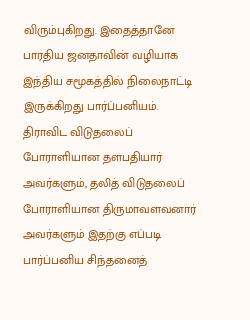விரும்புகிறது. இதைத்தானே பாரதிய ஜனதாவின் வழியாக இந்திய சமூகத்தில் நிலைநாட்டி இருக்கிறது பார்ப்பனியம்.
திராவிட விடுதலைப் போராளியான தளபதியார் அவர்களும், தலித் விடுதலைப் போராளியான திருமாவளவனார் அவர்களும் இதற்கு எப்படி பார்ப்பனிய சிந்தனைத்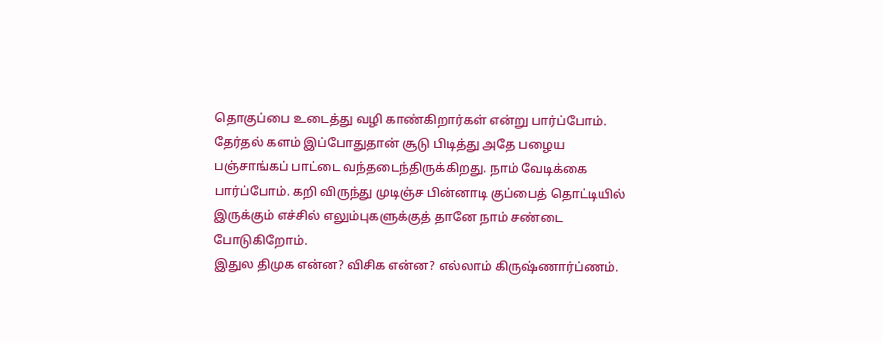தொகுப்பை உடைத்து வழி காண்கிறார்கள் என்று பார்ப்போம்.
தேர்தல் களம் இப்போதுதான் சூடு பிடித்து அதே பழைய பஞ்சாங்கப் பாட்டை வந்தடைந்திருக்கிறது. நாம் வேடிக்கை பார்ப்போம். கறி விருந்து முடிஞ்ச பின்னாடி குப்பைத் தொட்டியில் இருக்கும் எச்சில் எலும்புகளுக்குத் தானே நாம் சண்டை போடுகிறோம்.
இதுல திமுக என்ன? விசிக என்ன? எல்லாம் கிருஷ்ணார்ப்ணம்.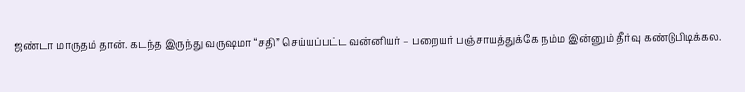ஜண்டா மாருதம் தான். கடந்த இருந்து வருஷமா “சதி” செய்யப்பட்ட வன்னியர் – பறையர் பஞ்சாயத்துக்கே நம்ம இன்னும் தீர்வு கண்டுபிடிக்கல.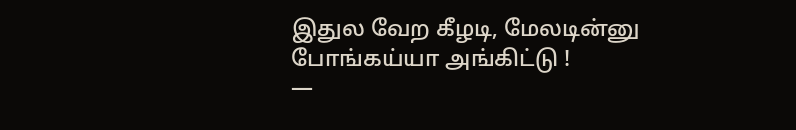இதுல வேற கீழடி, மேலடின்னு போங்கய்யா அங்கிட்டு !
—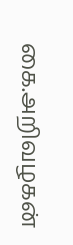கை.அறிவழகன்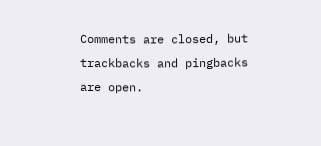Comments are closed, but trackbacks and pingbacks are open.